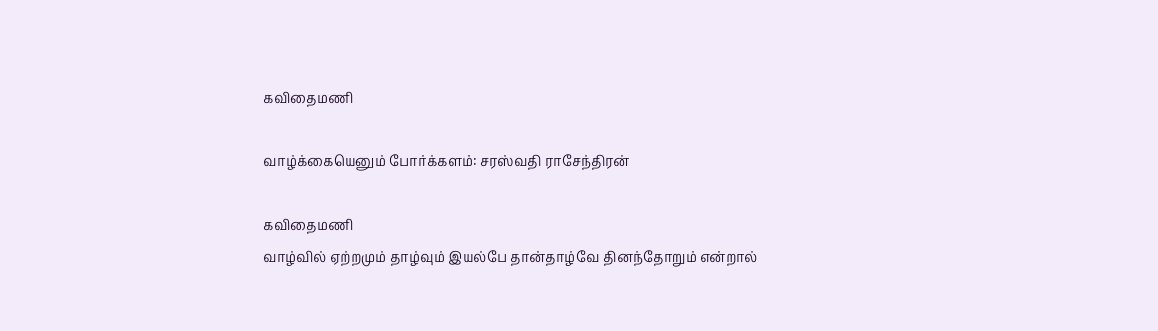கவிதைமணி

வாழ்க்கையெனும் போர்க்களம்: சரஸ்வதி ராசேந்திரன்

கவிதைமணி
வாழ்வில் ஏற்றமும் தாழ்வும் இயல்பே தான்தாழ்வே தினந்தோறும் என்றால்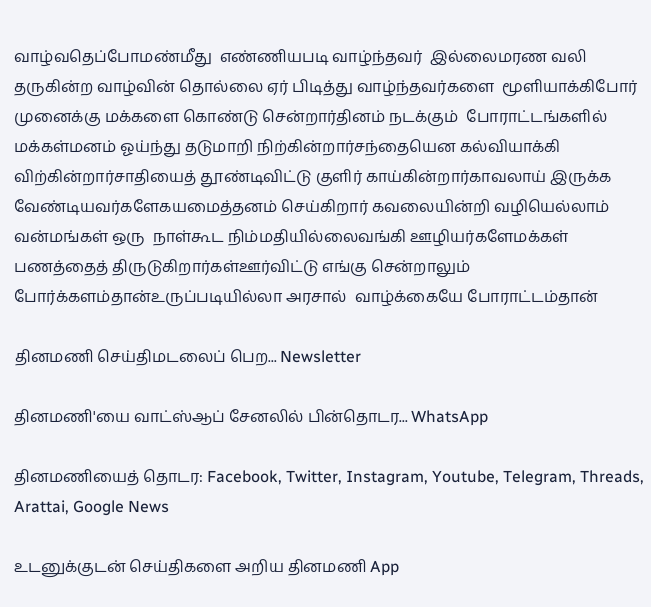வாழ்வதெப்போமண்மீது  எண்ணியபடி வாழ்ந்தவர்  இல்லைமரண வலி  தருகின்ற வாழ்வின் தொல்லை ஏர் பிடித்து வாழ்ந்தவர்களை  மூளியாக்கிபோர் முனைக்கு மக்களை கொண்டு சென்றார்தினம் நடக்கும்  போராட்டங்களில் மக்கள்மனம் ஓய்ந்து தடுமாறி நிற்கின்றார்சந்தையென கல்வியாக்கி  விற்கின்றார்சாதியைத் தூண்டிவிட்டு குளிர் காய்கின்றார்காவலாய் இருக்க வேண்டியவர்களேகயமைத்தனம் செய்கிறார் கவலையின்றி வழியெல்லாம் வன்மங்கள் ஒரு  நாள்கூட நிம்மதியில்லைவங்கி ஊழியர்களேமக்கள் பணத்தைத் திருடுகிறார்கள்ஊர்விட்டு எங்கு சென்றாலும் போர்க்களம்தான்உருப்படியில்லா அரசால்  வாழ்க்கையே போராட்டம்தான்

தினமணி செய்திமடலைப் பெற... Newsletter

தினமணி'யை வாட்ஸ்ஆப் சேனலில் பின்தொடர... WhatsApp

தினமணியைத் தொடர: Facebook, Twitter, Instagram, Youtube, Telegram, Threads, Arattai, Google News

உடனுக்குடன் செய்திகளை அறிய தினமணி App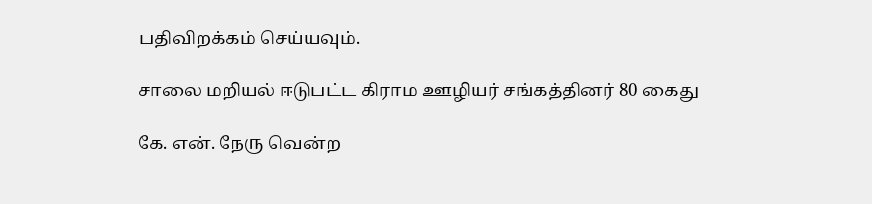பதிவிறக்கம் செய்யவும்.

சாலை மறியல் ஈடுபட்ட கிராம ஊழியர் சங்கத்தினர் 80 கைது

கே. என். நேரு வென்ற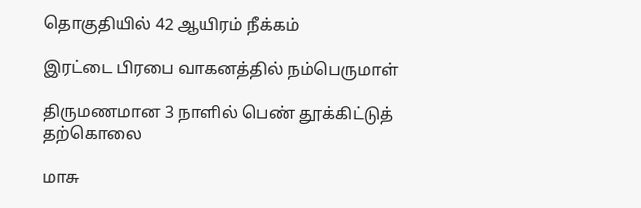தொகுதியில் 42 ஆயிரம் நீக்கம்

இரட்டை பிரபை வாகனத்தில் நம்பெருமாள்

திருமணமான 3 நாளில் பெண் தூக்கிட்டுத் தற்கொலை

மாசு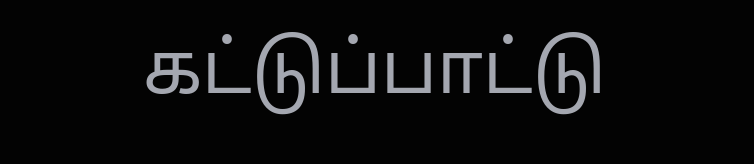கட்டுப்பாட்டு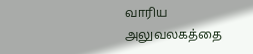வாரிய அலுவலகத்தை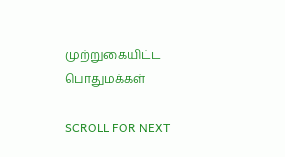முற்றுகையிட்ட பொதுமக்கள்

SCROLL FOR NEXT